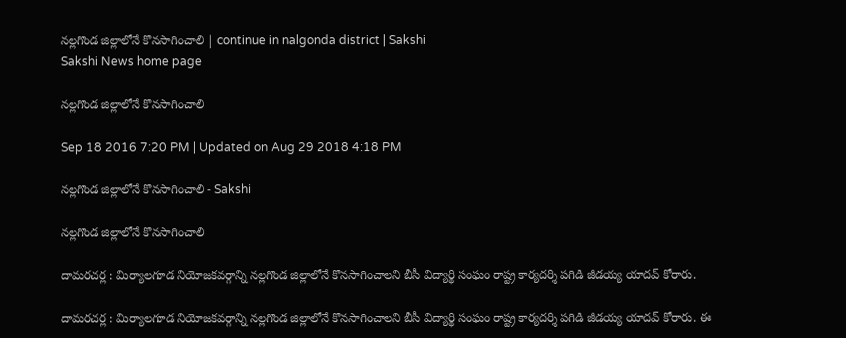నల్లగొండ జిల్లాలోనే కొనసాగించాలి | continue in nalgonda district | Sakshi
Sakshi News home page

నల్లగొండ జిల్లాలోనే కొనసాగించాలి

Sep 18 2016 7:20 PM | Updated on Aug 29 2018 4:18 PM

నల్లగొండ జిల్లాలోనే కొనసాగించాలి - Sakshi

నల్లగొండ జిల్లాలోనే కొనసాగించాలి

దామరచర్ల : మిర్యాలగూడ నియోజకవర్గాన్ని నల్లగొండ జిల్లాలోనే కొనసాగించాలని బీసీ విద్యార్థి సంఘం రాష్ట్ర కార్యదర్శి పగిడి జీడయ్య యాదవ్‌ కోరారు.

దామరచర్ల : మిర్యాలగూడ నియోజకవర్గాన్ని నల్లగొండ జిల్లాలోనే కొనసాగించాలని బీసీ విద్యార్థి సంఘం రాష్ట్ర కార్యదర్శి పగిడి జీడయ్య యాదవ్‌ కోరారు. ఈ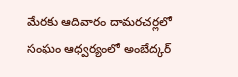మేరకు ఆదివారం దామరచర్లలో సంఘం ఆధ్వర్యంలో అంబేద్కర్‌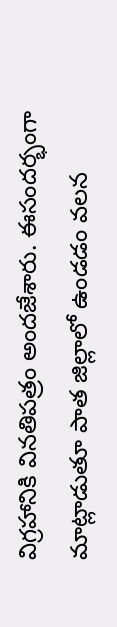విగ్రహానికి వినతిపత్రం అందజేశారు. ఈసందర్భంగా మాట్లాడుతూ పాత జిల్లాలో ఉండడం వలన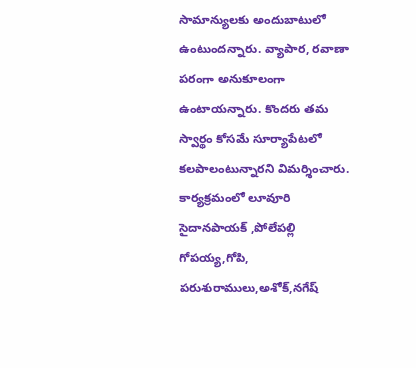సామాన్యులకు అందుబాటులో ఉంటుందన్నారు. వ్యాపార, రవాణా పరంగా అనుకూలంగా ఉంటాయన్నారు. కొందరు తమ స్వార్థం కోసమే సూర్యాపేటలో కలపాలంటున్నారని విమర్శించారు. కార్యక్రమంలో లూవూరి సైదానపాయక్‌ ,పోలేపల్లి గోపయ్య,గోపి, పరుశురాములు,అశోక్,నగేష్‌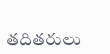తదితరులు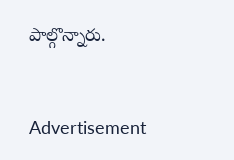పాల్గొన్నారు.


Advertisement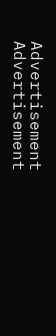Advertisement
Advertisement